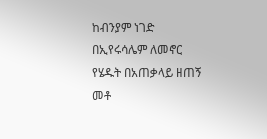ከብንያም ነገድ በኢየሩሳሌም ለመኖር የሄዱት በአጠቃላይ ዘጠኝ መቶ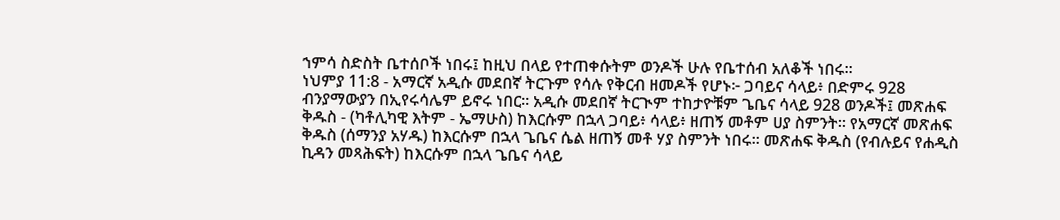ኀምሳ ስድስት ቤተሰቦች ነበሩ፤ ከዚህ በላይ የተጠቀሱትም ወንዶች ሁሉ የቤተሰብ አለቆች ነበሩ።
ነህምያ 11:8 - አማርኛ አዲሱ መደበኛ ትርጉም የሳሉ የቅርብ ዘመዶች የሆኑ፦ ጋባይና ሳላይ፥ በድምሩ 928 ብንያማውያን በኢየሩሳሌም ይኖሩ ነበር። አዲሱ መደበኛ ትርጒም ተከታዮቹም ጌቤና ሳላይ 928 ወንዶች፤ መጽሐፍ ቅዱስ - (ካቶሊካዊ እትም - ኤማሁስ) ከእርሱም በኋላ ጋባይ፥ ሳላይ፥ ዘጠኝ መቶም ሀያ ስምንት። የአማርኛ መጽሐፍ ቅዱስ (ሰማንያ አሃዱ) ከእርሱም በኋላ ጌቤና ሴል ዘጠኝ መቶ ሃያ ስምንት ነበሩ። መጽሐፍ ቅዱስ (የብሉይና የሐዲስ ኪዳን መጻሕፍት) ከእርሱም በኋላ ጌቤና ሳላይ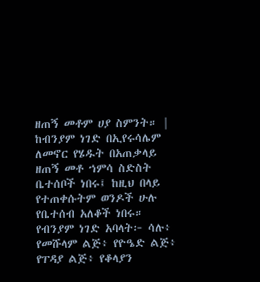ዘጠኝ መቶም ሀያ ስምንት። |
ከብንያም ነገድ በኢየሩሳሌም ለመኖር የሄዱት በአጠቃላይ ዘጠኝ መቶ ኀምሳ ስድስት ቤተሰቦች ነበሩ፤ ከዚህ በላይ የተጠቀሱትም ወንዶች ሁሉ የቤተሰብ አለቆች ነበሩ።
የብንያም ነገድ አባላት፦ ሳሉ፥ የመሹላም ልጅ፥ የዮዔድ ልጅ፥ የፐዳያ ልጅ፥ የቆላያን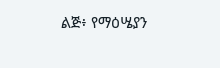ልጅ፥ የማዕሤያን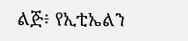ልጅ፥ የኢቲኤልን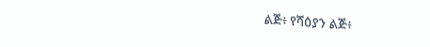ልጅ፥ የሻዕያን ልጅ፥